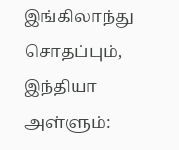இங்கிலாந்து சொதப்பும், இந்தியா அள்ளும்: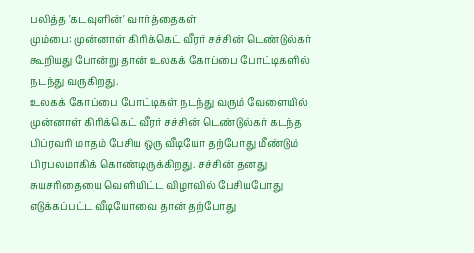பலித்த 'கடவுளின்' வார்த்தைகள்
மும்பை: முன்னாள் கிரிக்கெட் வீரர் சச்சின் டெண்டுல்கர் கூறியது போன்று தான் உலகக் கோப்பை போட்டிகளில் நடந்து வருகிறது.
உலகக் கோப்பை போட்டிகள் நடந்து வரும் வேளையில் முன்னாள் கிரிக்கெட் வீரர் சச்சின் டெண்டுல்கர் கடந்த பிப்ரவரி மாதம் பேசிய ஒரு வீடியோ தற்போது மீண்டும் பிரபலமாகிக் கொண்டிருக்கிறது. சச்சின் தனது சுயசரிதையை வெளியிட்ட விழாவில் பேசியபோது எடுக்கப்பட்ட வீடியோவை தான் தற்போது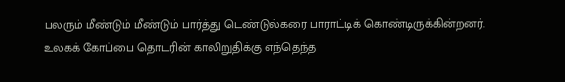பலரும் மீண்டும் மீண்டும் பார்த்து டெண்டுல்கரை பாராட்டிக் கொண்டிருக்கின்றனர்.
உலகக் கோப்பை தொடரின் காலிறுதிக்கு எந்தெந்த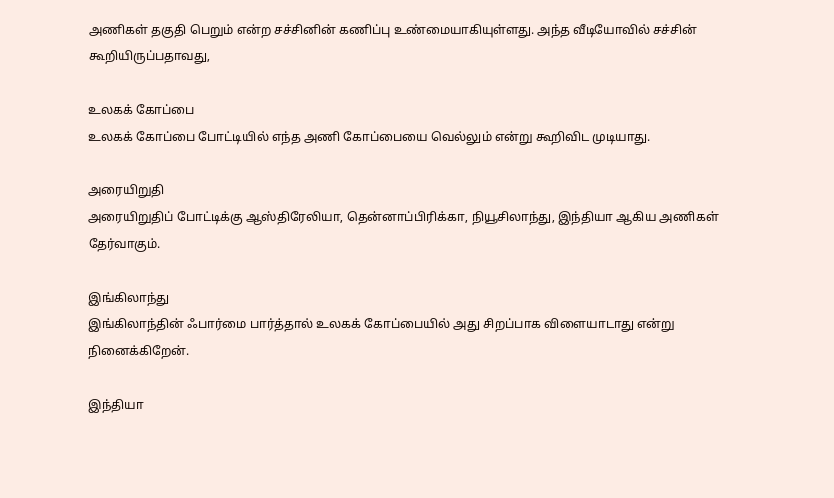அணிகள் தகுதி பெறும் என்ற சச்சினின் கணிப்பு உண்மையாகியுள்ளது. அந்த வீடியோவில் சச்சின் கூறியிருப்பதாவது,

உலகக் கோப்பை
உலகக் கோப்பை போட்டியில் எந்த அணி கோப்பையை வெல்லும் என்று கூறிவிட முடியாது.

அரையிறுதி
அரையிறுதிப் போட்டிக்கு ஆஸ்திரேலியா, தென்னாப்பிரிக்கா, நியூசிலாந்து, இந்தியா ஆகிய அணிகள் தேர்வாகும்.

இங்கிலாந்து
இங்கிலாந்தின் ஃபார்மை பார்த்தால் உலகக் கோப்பையில் அது சிறப்பாக விளையாடாது என்று நினைக்கிறேன்.

இந்தியா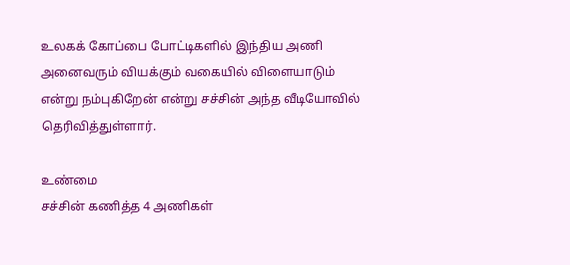உலகக் கோப்பை போட்டிகளில் இந்திய அணி அனைவரும் வியக்கும் வகையில் விளையாடும் என்று நம்புகிறேன் என்று சச்சின் அந்த வீடியோவில் தெரிவித்துள்ளார்.

உண்மை
சச்சின் கணித்த 4 அணிகள்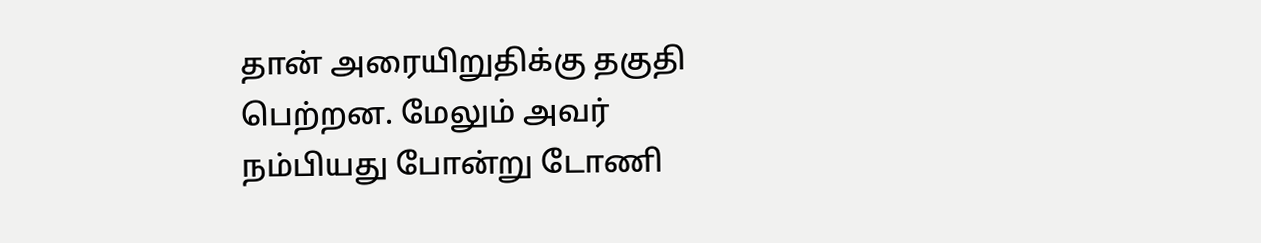தான் அரையிறுதிக்கு தகுதி பெற்றன. மேலும் அவர் நம்பியது போன்று டோணி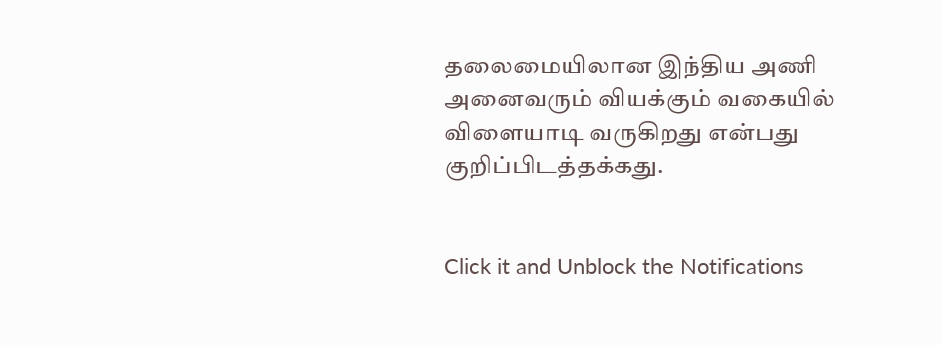தலைமையிலான இந்திய அணி அனைவரும் வியக்கும் வகையில் விளையாடி வருகிறது என்பது குறிப்பிடத்தக்கது.


Click it and Unblock the Notifications